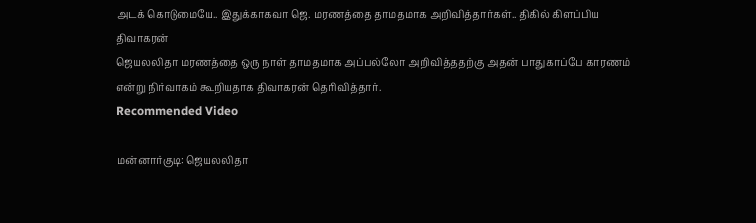அடக் கொடுமையே.. இதுக்காகவா ஜெ. மரணத்தை தாமதமாக அறிவித்தார்கள்.. திகில் கிளப்பிய திவாகரன்
ஜெயலலிதா மரணத்தை ஒரு நாள் தாமதமாக அப்பல்லோ அறிவித்ததற்கு அதன் பாதுகாப்பே காரணம் என்று நிர்வாகம் கூறியதாக திவாகரன் தெரிவித்தார்.
Recommended Video

மன்னார்குடி: ஜெயலலிதா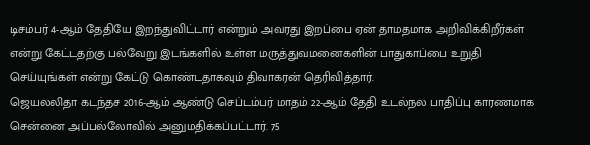டிசம்பர் 4-ஆம் தேதியே இறந்துவிட்டார் என்றும் அவரது இறப்பை ஏன் தாமதமாக அறிவிக்கிறீர்கள் என்று கேட்டதற்கு பல்வேறு இடங்களில் உள்ள மருத்துவமனைகளின் பாதுகாப்பை உறுதி செய்யுங்கள் என்று கேட்டு கொண்டதாகவும் திவாகரன் தெரிவித்தார்.
ஜெயலலிதா கடந்தச 2016-ஆம் ஆண்டு செப்டம்பர் மாதம் 22-ஆம் தேதி உடல்நல பாதிப்பு காரணமாக சென்னை அப்பல்லோவில் அனுமதிக்கப்பட்டார். 75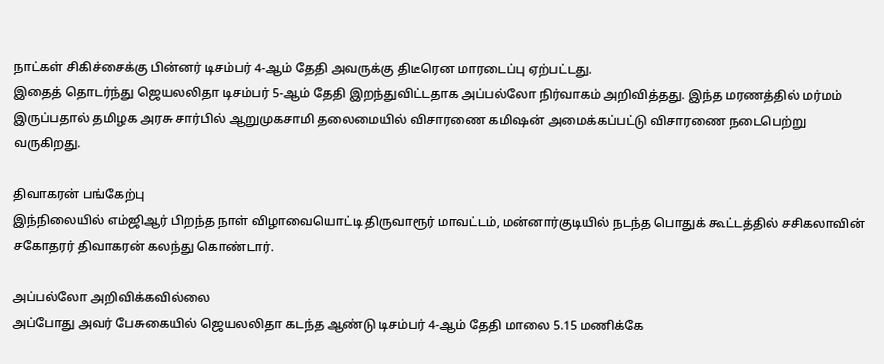நாட்கள் சிகிச்சைக்கு பின்னர் டிசம்பர் 4-ஆம் தேதி அவருக்கு திடீரென மாரடைப்பு ஏற்பட்டது.
இதைத் தொடர்ந்து ஜெயலலிதா டிசம்பர் 5-ஆம் தேதி இறந்துவிட்டதாக அப்பல்லோ நிர்வாகம் அறிவித்தது. இந்த மரணத்தில் மர்மம் இருப்பதால் தமிழக அரசு சார்பில் ஆறுமுகசாமி தலைமையில் விசாரணை கமிஷன் அமைக்கப்பட்டு விசாரணை நடைபெற்று வருகிறது.

திவாகரன் பங்கேற்பு
இந்நிலையில் எம்ஜிஆர் பிறந்த நாள் விழாவையொட்டி திருவாரூர் மாவட்டம், மன்னார்குடியில் நடந்த பொதுக் கூட்டத்தில் சசிகலாவின் சகோதரர் திவாகரன் கலந்து கொண்டார்.

அப்பல்லோ அறிவிக்கவில்லை
அப்போது அவர் பேசுகையில் ஜெயலலிதா கடந்த ஆண்டு டிசம்பர் 4-ஆம் தேதி மாலை 5.15 மணிக்கே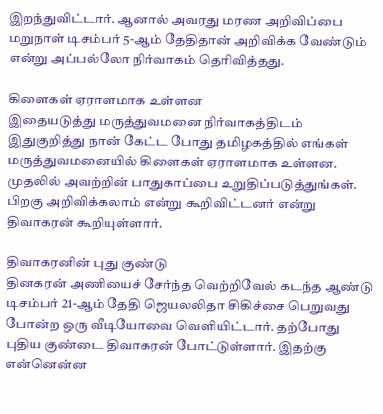இறந்துவிட்டார். ஆனால் அவரது மரண அறிவிப்பை மறுநாள் டிசம்பர் 5-ஆம் தேதிதான் அறிவிக்க வேண்டும் என்று அப்பல்லோ நிர்வாகம் தெரிவித்தது.

கிளைகள் ஏராளமாக உள்ளன
இதையடுத்து மருத்துவமனை நிர்வாகத்திடம் இதுகுறித்து நான் கேட்ட போது தமிழகத்தில் எங்கள் மருத்துவமனையில் கிளைகள் ஏராளமாக உள்ளன. முதலில் அவற்றின் பாதுகாப்பை உறுதிப்படுத்துங்கள். பிறகு அறிவிக்கலாம் என்று கூறிவிட்டனர் என்று திவாகரன் கூறியுள்ளார்.

திவாகரனின் புது குண்டு
தினகரன் அணியைச் சேர்ந்த வெற்றிவேல் கடந்த ஆண்டு டிசம்பர் 21-ஆம் தேதி ஜெயலலிதா சிகிச்சை பெறுவது போன்ற ஒரு வீடியோவை வெளியிட்டார். தற்போது புதிய குண்டை திவாகரன் போட்டுள்ளார். இதற்கு என்னென்ன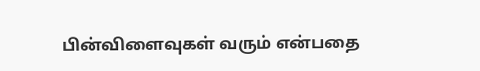பின்விளைவுகள் வரும் என்பதை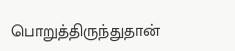பொறுத்திருந்துதான்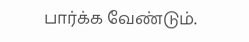பார்க்க வேண்டும்.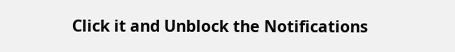Click it and Unblock the Notifications